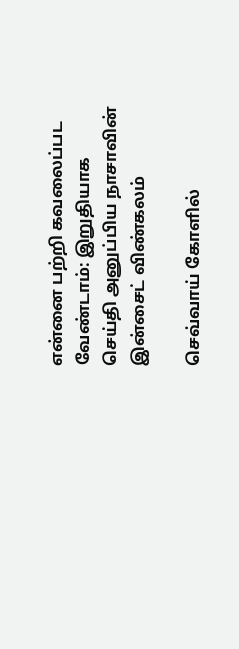என்னை பற்றி கவலைப்பட வேண்டாம்: இறுதியாக செய்தி அனுப்பிய நாசாவின் இன்சைட் விண்கலம்

செவ்வாய் கோளில்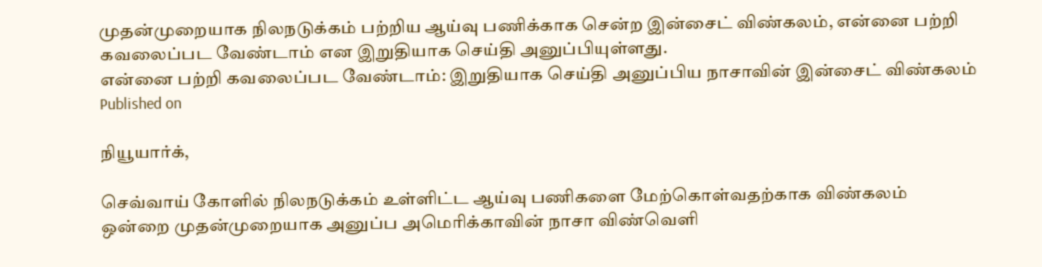முதன்முறையாக நிலநடுக்கம் பற்றிய ஆய்வு பணிக்காக சென்ற இன்சைட் விண்கலம், என்னை பற்றி கவலைப்பட வேண்டாம் என இறுதியாக செய்தி அனுப்பியுள்ளது.
என்னை பற்றி கவலைப்பட வேண்டாம்: இறுதியாக செய்தி அனுப்பிய நாசாவின் இன்சைட் விண்கலம்
Published on

நியூயார்க்,

செவ்வாய் கோளில் நிலநடுக்கம் உள்ளிட்ட ஆய்வு பணிகளை மேற்கொள்வதற்காக விண்கலம் ஒன்றை முதன்முறையாக அனுப்ப அமெரிக்காவின் நாசா விண்வெளி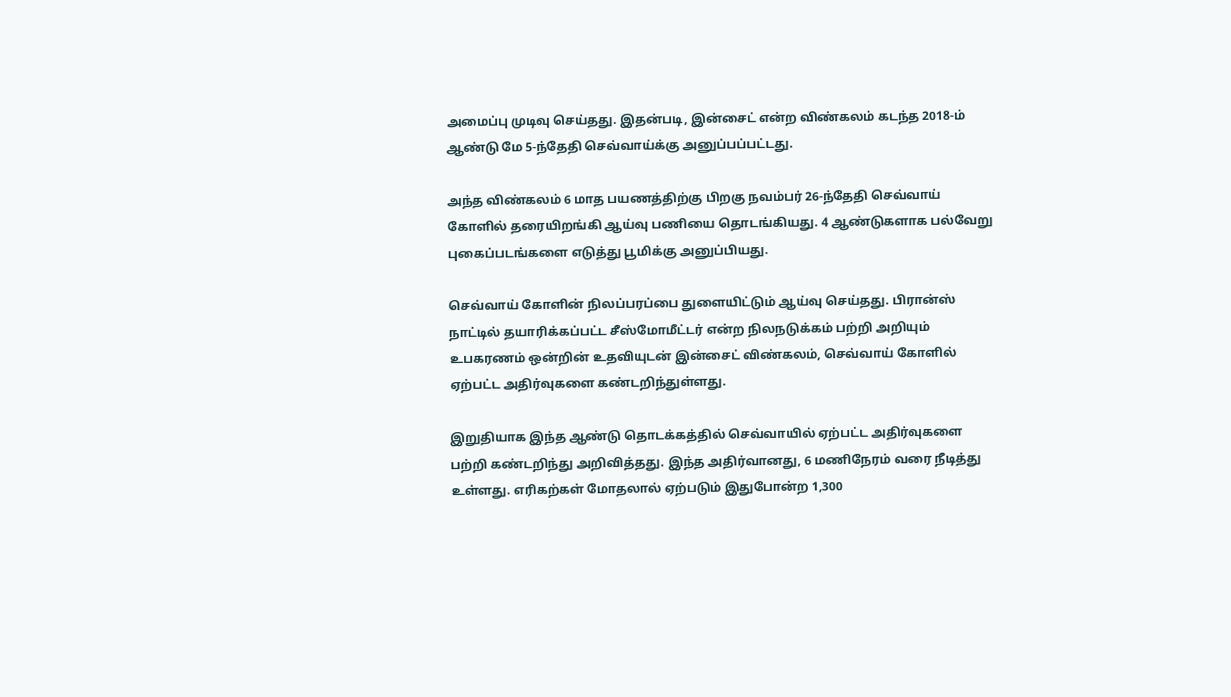அமைப்பு முடிவு செய்தது. இதன்படி, இன்சைட் என்ற விண்கலம் கடந்த 2018-ம் ஆண்டு மே 5-ந்தேதி செவ்வாய்க்கு அனுப்பப்பட்டது.

அந்த விண்கலம் 6 மாத பயணத்திற்கு பிறகு நவம்பர் 26-ந்தேதி செவ்வாய் கோளில் தரையிறங்கி ஆய்வு பணியை தொடங்கியது. 4 ஆண்டுகளாக பல்வேறு புகைப்படங்களை எடுத்து பூமிக்கு அனுப்பியது.

செவ்வாய் கோளின் நிலப்பரப்பை துளையிட்டும் ஆய்வு செய்தது. பிரான்ஸ் நாட்டில் தயாரிக்கப்பட்ட சீஸ்மோமீட்டர் என்ற நிலநடுக்கம் பற்றி அறியும் உபகரணம் ஒன்றின் உதவியுடன் இன்சைட் விண்கலம், செவ்வாய் கோளில் ஏற்பட்ட அதிர்வுகளை கண்டறிந்துள்ளது.

இறுதியாக இந்த ஆண்டு தொடக்கத்தில் செவ்வாயில் ஏற்பட்ட அதிர்வுகளை பற்றி கண்டறிந்து அறிவித்தது. இந்த அதிர்வானது, 6 மணிநேரம் வரை நீடித்து உள்ளது. எரிகற்கள் மோதலால் ஏற்படும் இதுபோன்ற 1,300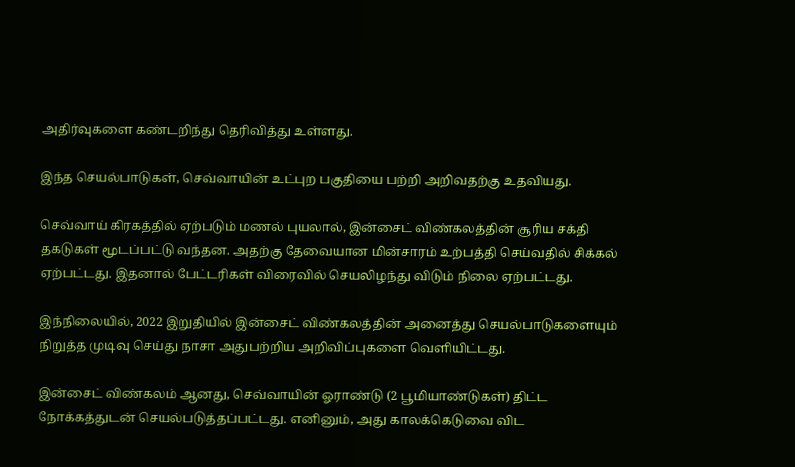அதிர்வுகளை கண்டறிந்து தெரிவித்து உள்ளது.

இந்த செயல்பாடுகள், செவ்வாயின் உட்புற பகுதியை பற்றி அறிவதற்கு உதவியது.

செவ்வாய் கிரகத்தில் ஏற்படும் மணல் புயலால், இன்சைட் விண்கலத்தின் சூரிய சக்தி தகடுகள் மூடப்பட்டு வந்தன. அதற்கு தேவையான மின்சாரம் உற்பத்தி செய்வதில் சிக்கல் ஏற்பட்டது. இதனால் பேட்டரிகள் விரைவில் செயலிழந்து விடும் நிலை ஏற்பட்டது.

இந்நிலையில், 2022 இறுதியில் இன்சைட் விண்கலத்தின் அனைத்து செயல்பாடுகளையும் நிறுத்த முடிவு செய்து நாசா அதுபற்றிய அறிவிப்புகளை வெளியிட்டது.

இன்சைட் விண்கலம் ஆனது, செவ்வாயின் ஓராண்டு (2 பூமியாண்டுகள்) திட்ட நோக்கத்துடன் செயல்படுத்தப்பட்டது. எனினும், அது காலக்கெடுவை விட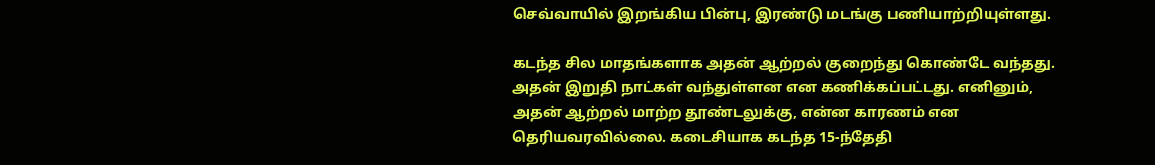செவ்வாயில் இறங்கிய பின்பு, இரண்டு மடங்கு பணியாற்றியுள்ளது.

கடந்த சில மாதங்களாக அதன் ஆற்றல் குறைந்து கொண்டே வந்தது. அதன் இறுதி நாட்கள் வந்துள்ளன என கணிக்கப்பட்டது. எனினும், அதன் ஆற்றல் மாற்ற தூண்டலுக்கு, என்ன காரணம் என தெரியவரவில்லை. கடைசியாக கடந்த 15-ந்தேதி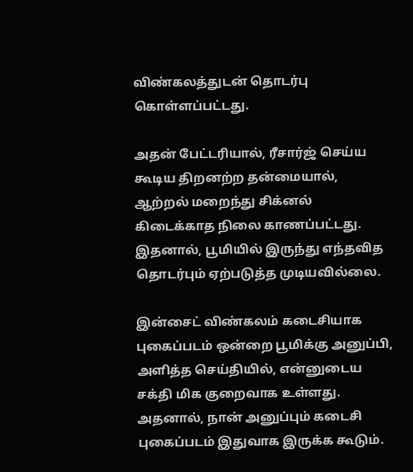விண்கலத்துடன் தொடர்பு கொள்ளப்பட்டது.

அதன் பேட்டரியால், ரீசார்ஜ் செய்ய கூடிய திறனற்ற தன்மையால், ஆற்றல் மறைந்து சிக்னல் கிடைக்காத நிலை காணப்பட்டது. இதனால், பூமியில் இருந்து எந்தவித தொடர்பும் ஏற்படுத்த முடியவில்லை.

இன்சைட் விண்கலம் கடைசியாக புகைப்படம் ஒன்றை பூமிக்கு அனுப்பி, அளித்த செய்தியில், என்னுடைய சக்தி மிக குறைவாக உள்ளது. அதனால், நான் அனுப்பும் கடைசி புகைப்படம் இதுவாக இருக்க கூடும்.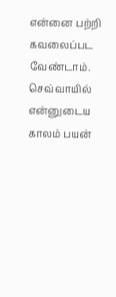என்னை பற்றி கவலைப்பட வேண்டாம். செவ்வாயில் என்னுடைய காலம் பயன்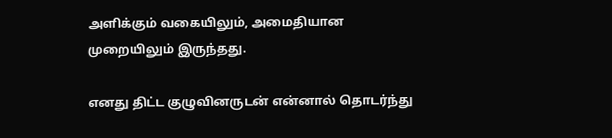அளிக்கும் வகையிலும், அமைதியான முறையிலும் இருந்தது.

எனது திட்ட குழுவினருடன் என்னால் தொடர்ந்து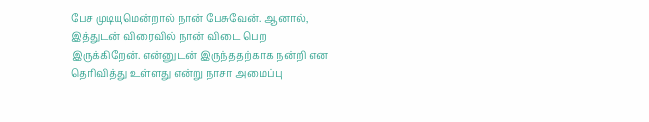பேச முடியுமென்றால் நான் பேசுவேன். ஆனால், இத்துடன் விரைவில் நான் விடை பெற இருக்கிறேன். என்னுடன் இருந்ததற்காக நன்றி என தெரிவித்து உள்ளது என்று நாசா அமைப்பு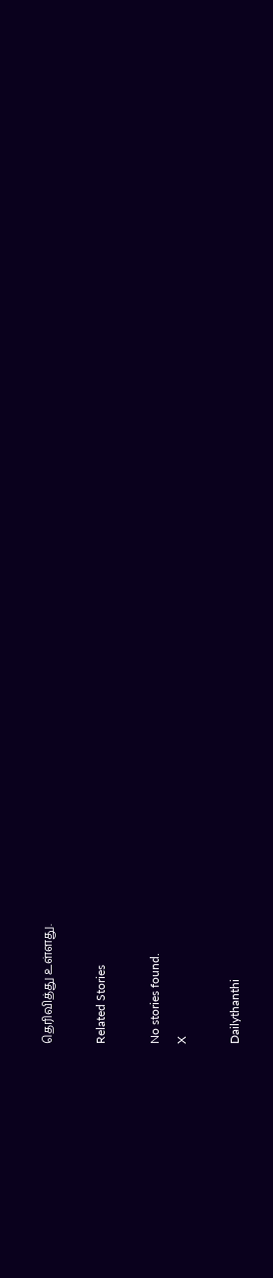தெரிவித்து உள்ளது.

Related Stories

No stories found.
X

Dailythanthi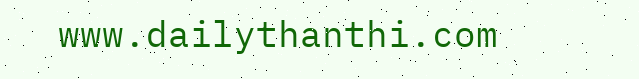www.dailythanthi.com